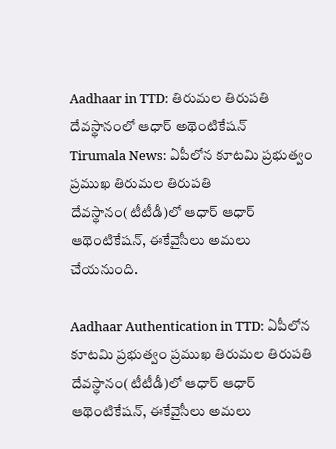Aadhaar in TTD: తిరుమల తిరుపతి దేవస్థానంలో ఆధార్ అథెంటికేషన్
Tirumala News: ఏపీలోన కూటమి ప్రభుత్వం ప్రముఖ తిరుమల తిరుపతి దేవస్థానం(టీటీడీ)లో ఆధార్ ఆధార్ ఆథెంటికేషన్, ఈకేవైసీలు అమలు చేయనుంది.

Aadhaar Authentication in TTD: ఏపీలోన కూటమి ప్రభుత్వం ప్రముఖ తిరుమల తిరుపతి దేవస్థానం(టీటీడీ)లో ఆధార్ ఆధార్ ఆథెంటికేషన్, ఈకేవైసీలు అమలు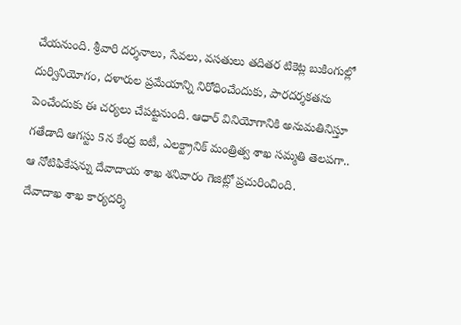చేయనుంది. శ్రీవారి దర్శనాలు, సేవలు, వసతులు తదితర టికెట్ల బుకింగుల్లో దుర్వినియోగం, దళారుల ప్రమేయాన్ని నిరోధించేందుకు, పారదర్శకతను పెంచేందుకు ఈ చర్యలు చేపట్టనుంది. ఆధార్ వినియోగానికి అనుమతినిస్తూ గతేడాది ఆగస్టు 5న కేంద్ర ఐటీ, ఎలక్ట్రానిక్ మంత్రిత్వ శాఖ సమ్మతి తెలపగా.. ఆ నోటిఫికేషన్ను దేవాదాయ శాఖ శనివారం గెజిట్లో ప్రచురించింది.
దేవాదాఖ శాఖ కార్యదర్శి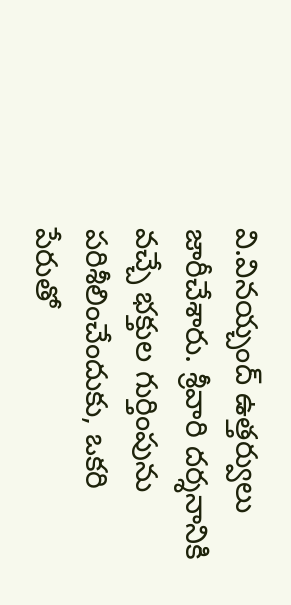వి.వినయ్చంద్ ఉత్తర్వులు జారీచేశారు. శ్రీవారి దర్శనానికి వచ్చే భక్తుల గుర్తింపును పరిశీలించేందుకు, ఒకరి పేరుతో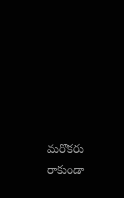మరొకరు రాకుండా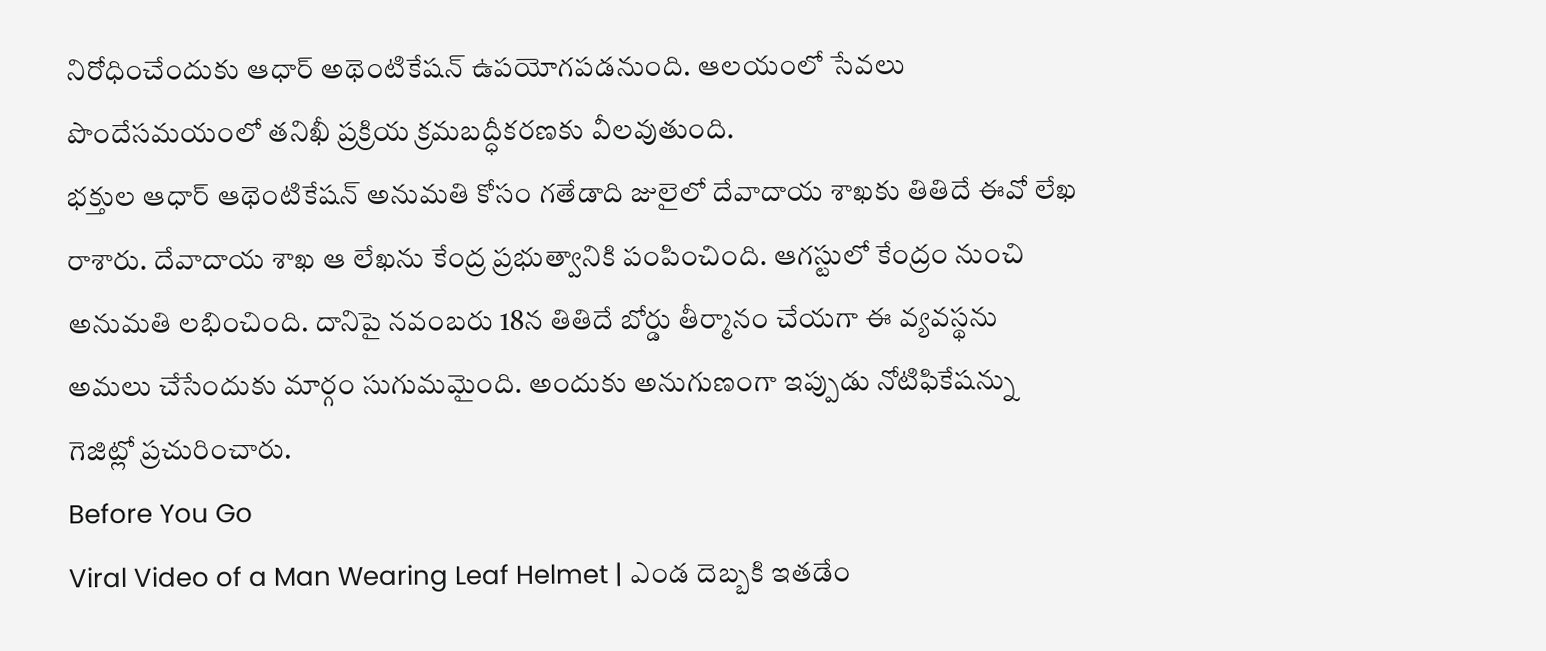నిరోధించేందుకు ఆధార్ అథెంటికేషన్ ఉపయోగపడనుంది. ఆలయంలో సేవలు పొందేసమయంలో తనిఖీ ప్రక్రియ క్రమబద్ధీకరణకు వీలవుతుంది.
భక్తుల ఆధార్ ఆథెంటికేషన్ అనుమతి కోసం గతేడాది జులైలో దేవాదాయ శాఖకు తితిదే ఈవో లేఖ రాశారు. దేవాదాయ శాఖ ఆ లేఖను కేంద్ర ప్రభుత్వానికి పంపించింది. ఆగస్టులో కేంద్రం నుంచి అనుమతి లభించింది. దానిపై నవంబరు 18న తితిదే బోర్డు తీర్మానం చేయగా ఈ వ్యవస్థను అమలు చేసేందుకు మార్గం సుగుమమైంది. అందుకు అనుగుణంగా ఇప్పుడు నోటిఫికేషన్ను గెజిట్లో ప్రచురించారు.
Before You Go
Viral Video of a Man Wearing Leaf Helmet | ఎండ దెబ్బకి ఇతడేం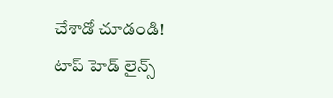చేశాడో చూడండి!
టాప్ హెడ్ లైన్స్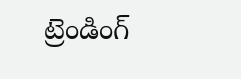ట్రెండింగ్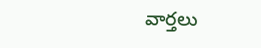వార్తలు